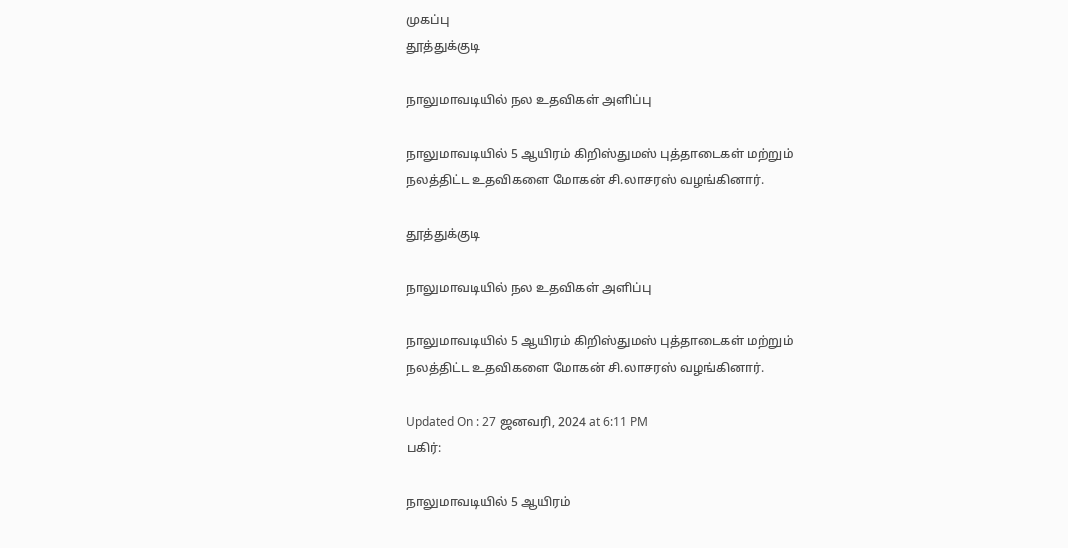முகப்பு
தூத்துக்குடி

நாலுமாவடியில் நல உதவிகள் அளிப்பு

நாலுமாவடியில் 5 ஆயிரம் கிறிஸ்துமஸ் புத்தாடைகள் மற்றும் நலத்திட்ட உதவிகளை மோகன் சி.லாசரஸ் வழங்கினார்.

தூத்துக்குடி

நாலுமாவடியில் நல உதவிகள் அளிப்பு

நாலுமாவடியில் 5 ஆயிரம் கிறிஸ்துமஸ் புத்தாடைகள் மற்றும் நலத்திட்ட உதவிகளை மோகன் சி.லாசரஸ் வழங்கினார்.

Updated On : 27 ஜனவரி, 2024 at 6:11 PM
பகிர்:

நாலுமாவடியில் 5 ஆயிரம்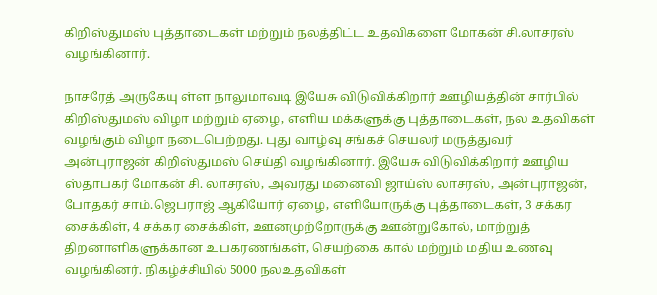கிறிஸ்துமஸ் புத்தாடைகள் மற்றும் நலத்திட்ட உதவிகளை மோகன் சி.லாசரஸ் வழங்கினார்.

நாசரேத் அருகேயு ள்ள நாலுமாவடி இயேசு விடுவிக்கிறார் ஊழியத்தின் சார்பில் கிறிஸ்துமஸ் விழா மற்றும் ஏழை, எளிய மக்களுக்கு புத்தாடைகள், நல உதவிகள் வழங்கும் விழா நடைபெற்றது. புது வாழ்வு சங்கச் செயலர் மருத்துவர் அன்புராஜன் கிறிஸ்துமஸ் செய்தி வழங்கினார். இயேசு விடுவிக்கிறார் ஊழிய ஸ்தாபகர் மோகன் சி. லாசரஸ், அவரது மனைவி ஜாய்ஸ் லாசரஸ், அன்புராஜன், போதகர் சாம்.ஜெபராஜ் ஆகியோர் ஏழை, எளியோருக்கு புத்தாடைகள், 3 சக்கர சைக்கிள், 4 சக்கர சைக்கிள், ஊனமுற்றோருக்கு ஊன்றுகோல், மாற்றுத் திறனாளிகளுக்கான உபகரணங்கள், செயற்கை கால் மற்றும் மதிய உணவு வழங்கினர். நிகழ்ச்சியில் 5000 நலஉதவிகள்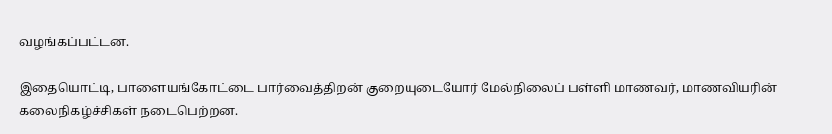வழங்கப்பட்டன.

இதையொட்டி, பாளையங்கோட்டை பார்வைத்திறன் குறையுடையோர் மேல்நிலைப் பள்ளி மாணவர், மாணவியரின் கலைநிகழ்ச்சிகள் நடைபெற்றன.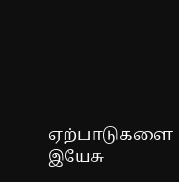ஏற்பாடுகளை இயேசு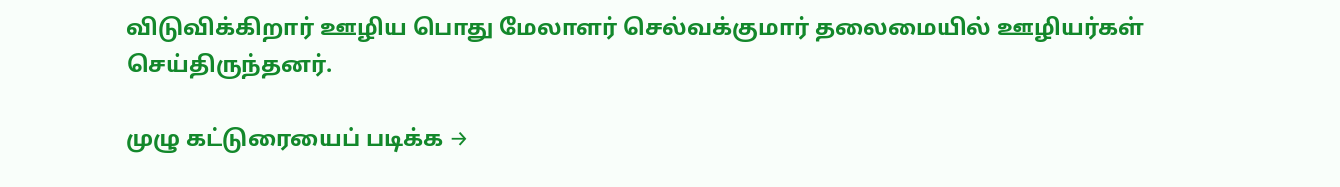விடுவிக்கிறார் ஊழிய பொது மேலாளர் செல்வக்குமார் தலைமையில் ஊழியர்கள் செய்திருந்தனர்.

முழு கட்டுரையைப் படிக்க →